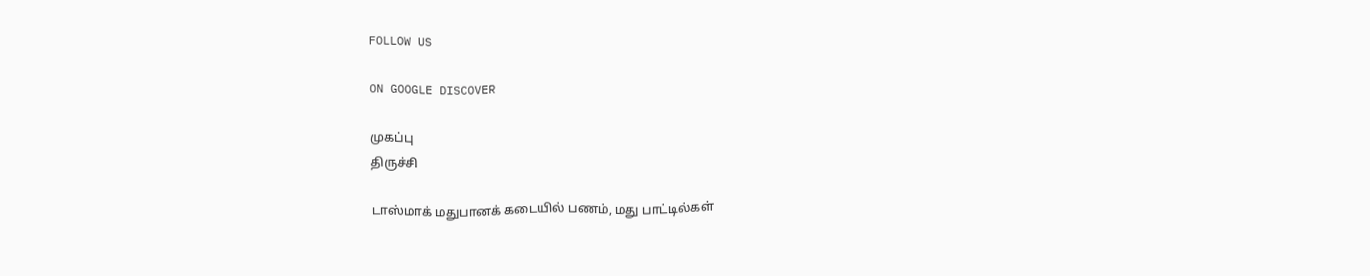FOLLOW US

ON GOOGLE DISCOVER

முகப்பு
திருச்சி

டாஸ்மாக் மதுபானக் கடையில் பணம், மது பாட்டில்கள்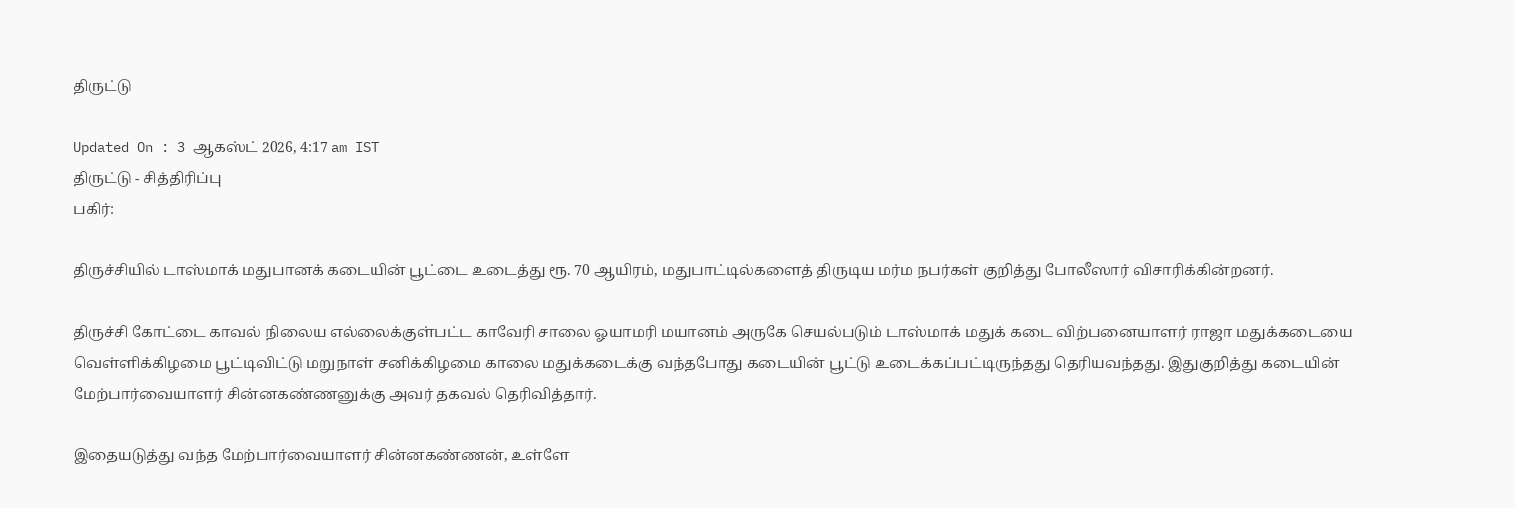திருட்டு

Updated On : 3 ஆகஸ்ட் 2026, 4:17 am IST
திருட்டு - சித்திரிப்பு
பகிர்:

திருச்சியில் டாஸ்மாக் மதுபானக் கடையின் பூட்டை உடைத்து ரூ. 70 ஆயிரம், மதுபாட்டில்களைத் திருடிய மர்ம நபர்கள் குறித்து போலீஸார் விசாரிக்கின்றனர்.

திருச்சி கோட்டை காவல் நிலைய எல்லைக்குள்பட்ட காவேரி சாலை ஓயாமரி மயானம் அருகே செயல்படும் டாஸ்மாக் மதுக் கடை விற்பனையாளர் ராஜா மதுக்கடையை வெள்ளிக்கிழமை பூட்டிவிட்டு மறுநாள் சனிக்கிழமை காலை மதுக்கடைக்கு வந்தபோது கடையின் பூட்டு உடைக்கப்பட்டிருந்தது தெரியவந்தது. இதுகுறித்து கடையின் மேற்பார்வையாளர் சின்னகண்ணனுக்கு அவர் தகவல் தெரிவித்தார்.

இதையடுத்து வந்த மேற்பார்வையாளர் சின்னகண்ணன், உள்ளே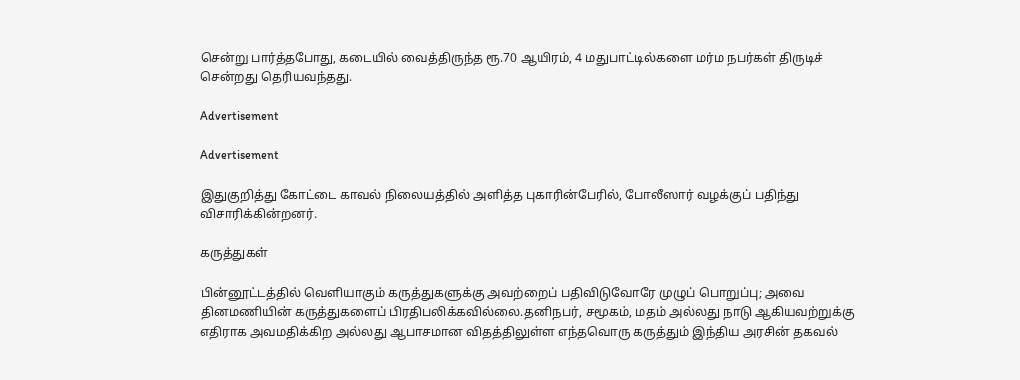சென்று பார்த்தபோது, கடையில் வைத்திருந்த ரூ.70 ஆயிரம், 4 மதுபாட்டில்களை மர்ம நபர்கள் திருடிச் சென்றது தெரியவந்தது.

Advertisement

Advertisement

இதுகுறித்து கோட்டை காவல் நிலையத்தில் அளித்த புகாரின்பேரில், போலீஸார் வழக்குப் பதிந்து விசாரிக்கின்றனர்.

கருத்துகள்

பின்னூட்டத்தில் வெளியாகும் கருத்துகளுக்கு அவற்றைப் பதிவிடுவோரே முழுப் பொறுப்பு; அவை தினமணியின் கருத்துகளைப் பிரதிபலிக்கவில்லை.தனிநபர், சமூகம், மதம் அல்லது நாடு ஆகியவற்றுக்கு எதிராக அவமதிக்கிற அல்லது ஆபாசமான விதத்திலுள்ள எந்தவொரு கருத்தும் இந்திய அரசின் தகவல்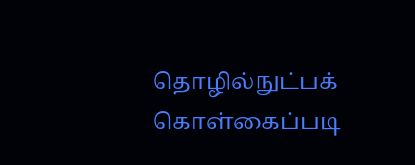தொழில்நுட்பக் கொள்கைப்படி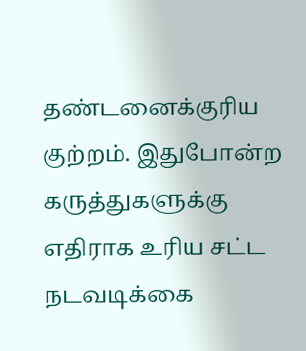தண்டனைக்குரிய குற்றம். இதுபோன்ற கருத்துகளுக்கு எதிராக உரிய சட்ட நடவடிக்கை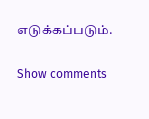எடுக்கப்படும்.

Show comments